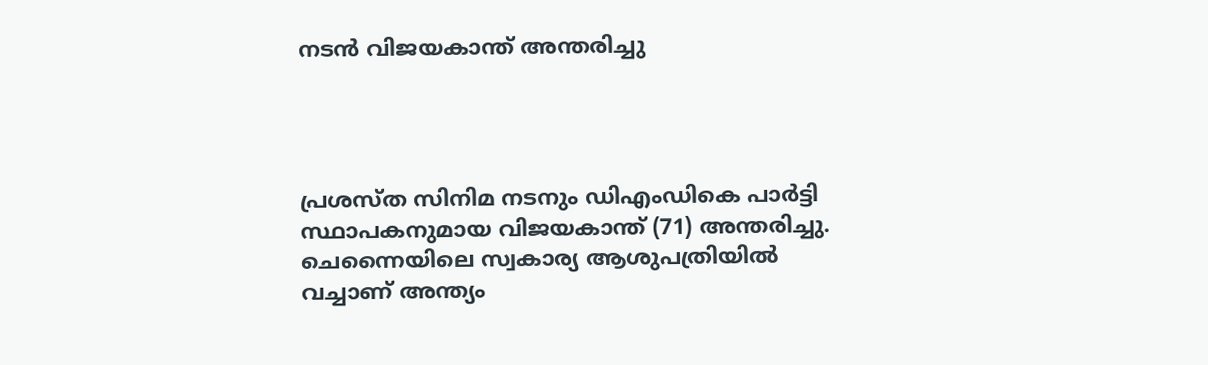നടൻ വിജയകാന്ത് അന്തരിച്ചു




പ്രശസ്ത സിനിമ നടനും ഡിഎംഡികെ പാർട്ടി സ്ഥാപകനുമായ വിജയകാന്ത് (71) അന്തരിച്ചു. ചെന്നൈയിലെ സ്വകാര്യ ആശുപത്രിയിൽ വച്ചാണ് അന്ത്യം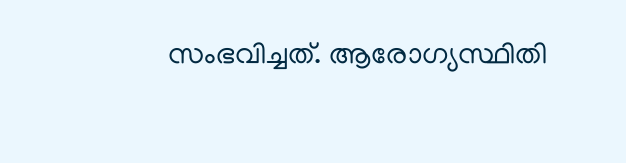സംഭവിച്ചത്. ആരോഗ്യസ്ഥിതി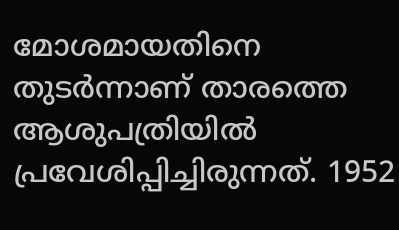മോശമായതിനെ തുടർന്നാണ് താരത്തെ ആശുപത്രിയിൽ പ്രവേശിപ്പിച്ചിരുന്നത്. 1952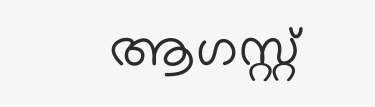ആഗസ്റ്റ്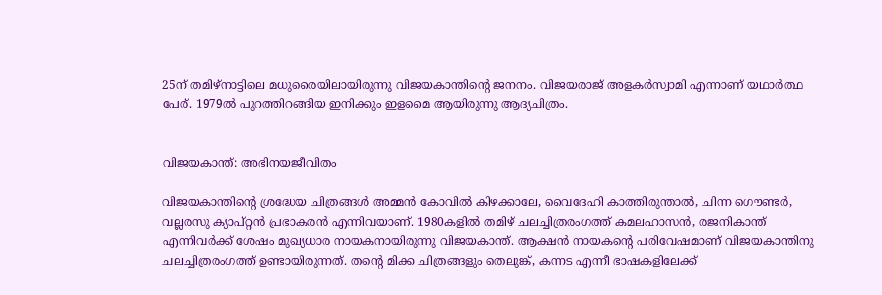25ന് തമിഴ്‌നാട്ടിലെ മധുരൈയിലായിരുന്നു വിജയകാന്തിന്റെ ജനനം. വിജയരാജ് അളകര്‍സ്വാമി എന്നാണ് യഥാര്‍ത്ഥ പേര്. 1979ല്‍ പുറത്തിറങ്ങിയ ഇനിക്കും ഇളമൈ ആയിരുന്നു ആദ്യചിത്രം.


വിജയകാന്ത്: അഭിനയജീവിതം

വിജയകാന്തിന്റെ ശ്രദ്ധേയ ചിത്രങ്ങൾ അമ്മൻ കോവിൽ കിഴക്കാലേ, വൈദേഹി കാത്തിരുന്താൽ, ചിന്ന ഗൌണ്ടർ, വല്ലരസു ക്യാപ്റ്റൻ പ്രഭാകരൻ എന്നിവയാണ്. 1980കളിൽ തമിഴ് ചലച്ചിത്രരംഗത്ത് കമലഹാസൻ, രജനികാന്ത് എന്നിവർക്ക് ശേഷം മുഖ്യധാര നായകനായിരുന്നു വിജയകാന്ത്. ആക്ഷൻ നായകന്റെ പരിവേഷമാണ് വിജയകാന്തിനു ചലച്ചിത്രരംഗത്ത് ഉണ്ടായിരുന്നത്. തന്റെ മിക്ക ചിത്രങ്ങളും തെലുങ്ക്, കന്നട എന്നീ ഭാഷകളിലേക്ക്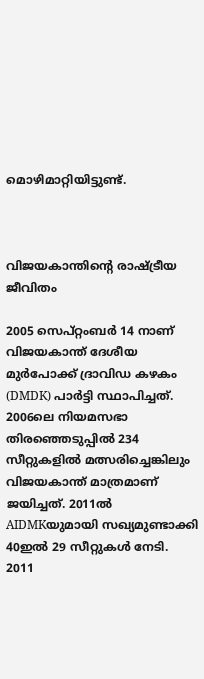മൊഴിമാറ്റിയിട്ടുണ്ട്.



വിജയകാന്തിന്റെ രാഷ്ട്രീയ ജീവിതം

2005 സെപ്റ്റംബർ 14 നാണ് വിജയകാന്ത് ദേശീയ മുർ‌പോക്ക് ദ്രാവിഡ കഴകം (DMDK) പാർട്ടി സ്ഥാപിച്ചത്. 2006ലെ നിയമസഭാ തിരഞ്ഞെടുപ്പിൽ 234 സീറ്റുകളിൽ മത്സരിച്ചെങ്കിലും വിജയകാന്ത് മാത്രമാണ് ജയിച്ചത്. 2011ൽ AIDMKയുമായി സഖ്യമുണ്ടാക്കി 40ഇൽ 29 സീറ്റുകൾ നേടി. 2011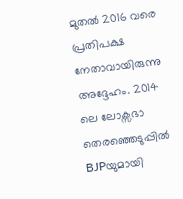മുതൽ 2016 വരെ പ്രതിപക്ഷ നേതാവായിരുന്നു അദ്ദേഹം. 2014 ലെ ലോക്സഭാ തെരഞ്ഞെടുപ്പിൽ BJPയുമായി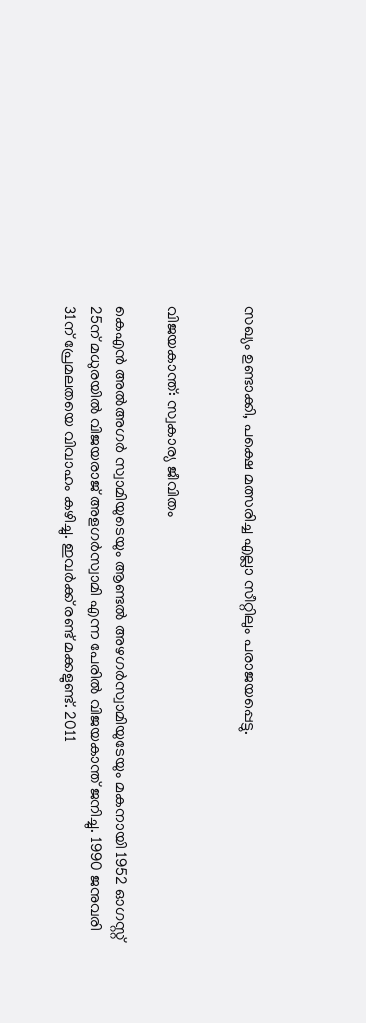സഖ്യം ഉണ്ടാക്കി, പക്ഷെ മത്സരിച്ച എല്ലാ സീറ്റിലും പരാജയപ്പെട്ടു.


വിജയകാന്ത്: സ്വകാര്യ ജീവിതം

കെഎൻ അൽഅഗർ സ്വാമിയുടെയും ആണ്ടൽ അഴഗർസ്വാമിയുടേയും മകനായി 1952 ഓഗസ്റ്റ് 25ന് മധുരയിൽ വിജയരാജ് അളഗർസ്വാമി എന്ന പേരിൽ വിജയകാന്ത് ജനിച്ചു. 1990 ജനുവരി 31ന് പ്രേമലതയെ വിവാഹം കഴിച്ചു. ഇവർക്ക് രണ്ട് മക്കളുണ്ട്. 2011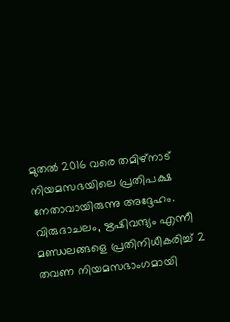മുതൽ 2016 വരെ തമിഴ്‌നാട് നിയമസഭയിലെ പ്രതിപക്ഷ നേതാവായിരുന്നു അദ്ദേഹം. വിരുദാചലം, ഋഷിവന്ദ്യം എന്നീ മണ്ഡലങ്ങളെ പ്രതിനിധീകരിച്ച് 2 തവണ നിയമസഭാംഗമായി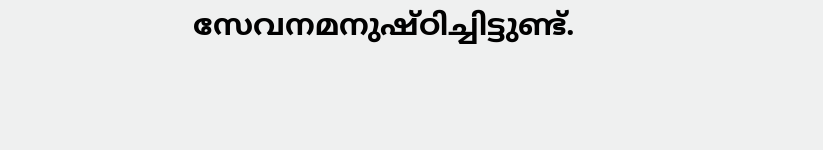സേവനമനുഷ്ഠിച്ചിട്ടുണ്ട്.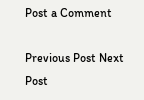Post a Comment

Previous Post Next Post